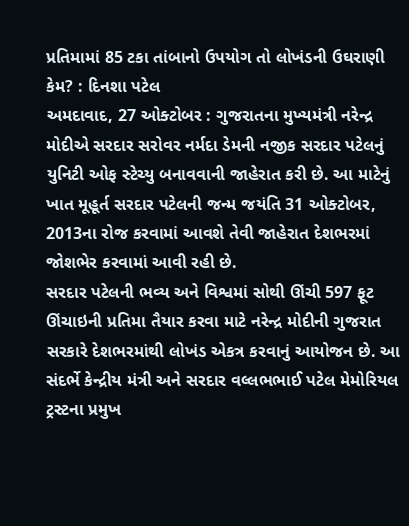પ્રતિમામાં 85 ટકા તાંબાનો ઉપયોગ તો લોખંડની ઉઘરાણી કેમ? : દિનશા પટેલ
અમદાવાદ, 27 ઓક્ટોબર : ગુજરાતના મુખ્યમંત્રી નરેન્દ્ર મોદીએ સરદાર સરોવર નર્મદા ડેમની નજીક સરદાર પટેલનું યુનિટી ઓફ સ્ટેચ્યુ બનાવવાની જાહેરાત કરી છે. આ માટેનું ખાત મૂહૂર્ત સરદાર પટેલની જન્મ જયંતિ 31 ઓક્ટોબર, 2013ના રોજ કરવામાં આવશે તેવી જાહેરાત દેશભરમાં જોશભેર કરવામાં આવી રહી છે.
સરદાર પટેલની ભવ્ય અને વિશ્વમાં સોથી ઊંચી 597 ફૂટ ઊંચાઇની પ્રતિમા તૈયાર કરવા માટે નરેન્દ્ર મોદીની ગુજરાત સરકારે દેશભરમાંથી લોખંડ એકત્ર કરવાનું આયોજન છે. આ સંદર્ભે કેન્દ્રીય મંત્રી અને સરદાર વલ્લભભાઈ પટેલ મેમોરિયલ ટ્રસ્ટના પ્રમુખ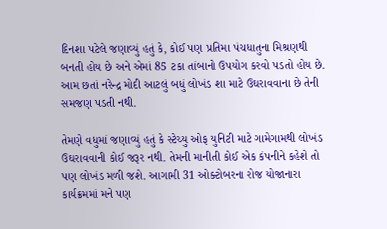દિનશા પટેલે જણાવ્યું હતું કે, કોઈ પણ પ્રતિમા પંચધાતુના મિશ્રણથી બનતી હોય છે અને એમાં 85 ટકા તાંબાનો ઉપયોગ કરવો પડતો હોય છે. આમ છતાં નરેન્દ્ર મોદી આટલું બધું લોખંડ શા માટે ઉઘરાવવાના છે તેની સમજણ પડતી નથી.

તેમણે વધુમાં જણાવ્યું હતું કે સ્ટેચ્યુ ઓફ યુનિટી માટે ગામેગામથી લોખંડ ઉઘરાવવાની કોઈ જરૂર નથી. તેમની માનીતી કોઈ એક કંપનીને કહેશે તો પણ લોખંડ મળી જશે. આગામી 31 ઓક્ટોબરના રોજ યોજાનારા કાર્યક્રમમાં મને પણ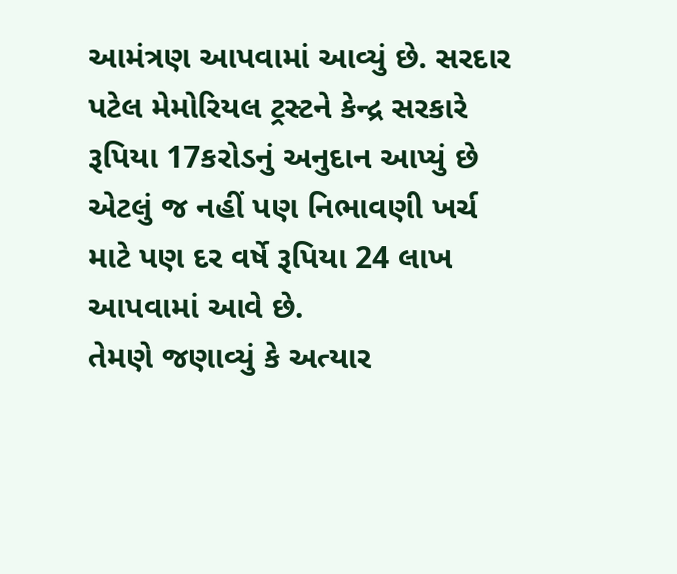આમંત્રણ આપવામાં આવ્યું છે. સરદાર પટેલ મેમોરિયલ ટ્રસ્ટને કેન્દ્ર સરકારે રૂપિયા 17કરોડનું અનુદાન આપ્યું છે એટલું જ નહીં પણ નિભાવણી ખર્ચ માટે પણ દર વર્ષે રૂપિયા 24 લાખ આપવામાં આવે છે.
તેમણે જણાવ્યું કે અત્યાર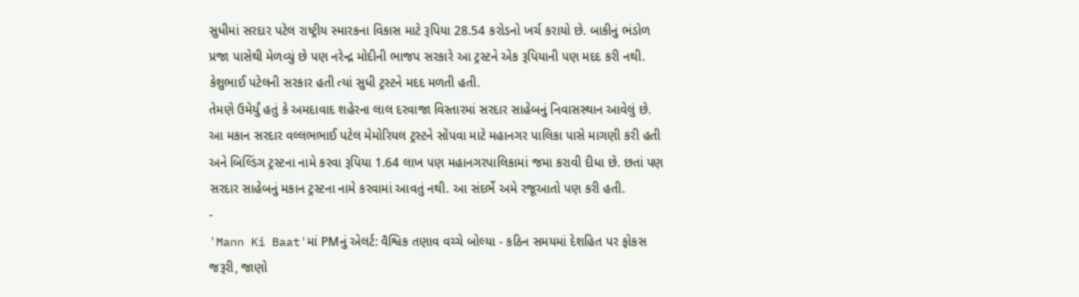સુધીમાં સરદાર પટેલ રાષ્ટ્રીય સ્મારકના વિકાસ માટે રૂપિયા 28.54 કરોડનો ખર્ચ કરાયો છે. બાકીનું ભંડોળ પ્રજા પાસેથી મેળવ્યું છે પણ નરેન્દ્ર મોદીની ભાજપ સરકારે આ ટ્રસ્ટને એક રૂપિયાની પણ મદદ કરી નથી. કેશુભાઈ પટેલની સરકાર હતી ત્યાં સુધી ટ્રસ્ટને મદદ મળતી હતી.
તેમણે ઉમેર્યું હતું કે અમદાવાદ શહેરના લાલ દરવાજા વિસ્તારમાં સરદાર સાહેબનું નિવાસસ્થાન આવેલું છે. આ મકાન સરદાર વલ્લભભાઈ પટેલ મેમોરિયલ ટ્રસ્ટને સોંપવા માટે મહાનગર પાલિકા પાસે માગણી કરી હતી અને બિલ્ડિંગ ટ્રસ્ટના નામે કરવા રૂપિયા 1.64 લાખ પણ મહાનગરપાલિકામાં જમા કરાવી દીધા છે. છતાં પણ સરદાર સાહેબનું મકાન ટ્રસ્ટના નામે કરવામાં આવતું નથી. આ સંદર્ભે અમે રજૂઆતો પણ કરી હતી.
-
'Mann Ki Baat'માં PMનું એલર્ટ: વૈશ્વિક તણાવ વચ્ચે બોલ્યા - કઠિન સમયમાં દેશહિત પર ફોકસ જરૂરી, જાણો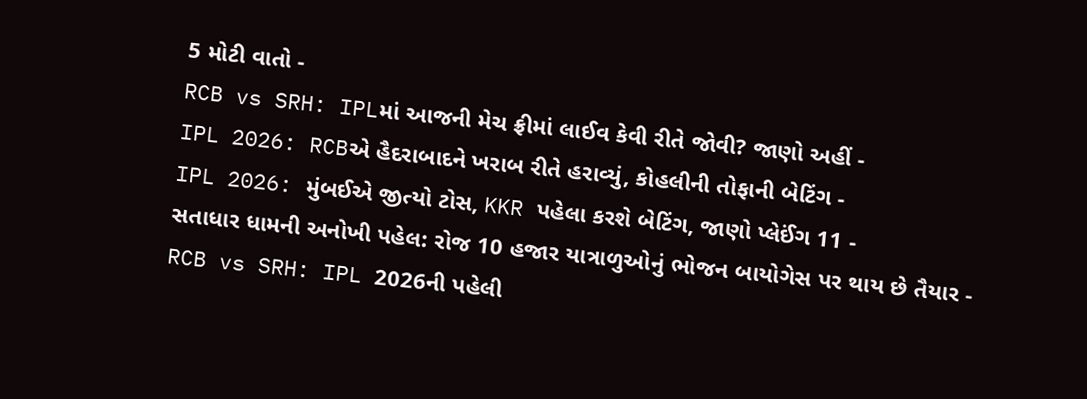5 મોટી વાતો -
RCB vs SRH: IPLમાં આજની મેચ ફ્રીમાં લાઈવ કેવી રીતે જોવી? જાણો અહીં -
IPL 2026: RCBએ હૈદરાબાદને ખરાબ રીતે હરાવ્યું, કોહલીની તોફાની બેટિંગ -
IPL 2026: મુંબઈએ જીત્યો ટોસ, KKR પહેલા કરશે બેટિંગ, જાણો પ્લેઈંગ 11 -
સતાધાર ધામની અનોખી પહેલ: રોજ 10 હજાર યાત્રાળુઓનું ભોજન બાયોગેસ પર થાય છે તૈયાર -
RCB vs SRH: IPL 2026ની પહેલી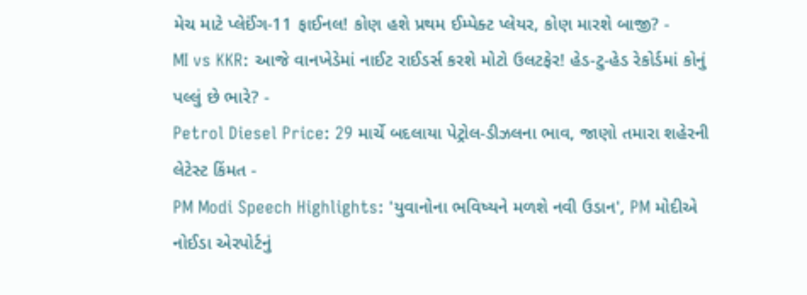મેચ માટે પ્લેઈંગ-11 ફાઈનલ! કોણ હશે પ્રથમ ઈમ્પેક્ટ પ્લેયર, કોણ મારશે બાજી? -
MI vs KKR: આજે વાનખેડેમાં નાઈટ રાઈડર્સ કરશે મોટો ઉલટફેર! હેડ-ટુ-હેડ રેકોર્ડમાં કોનું પલ્લું છે ભારે? -
Petrol Diesel Price: 29 માર્ચે બદલાયા પેટ્રોલ-ડીઝલના ભાવ, જાણો તમારા શહેરની લેટેસ્ટ કિંમત -
PM Modi Speech Highlights: 'યુવાનોના ભવિષ્યને મળશે નવી ઉડાન', PM મોદીએ નોઈડા એરપોર્ટનું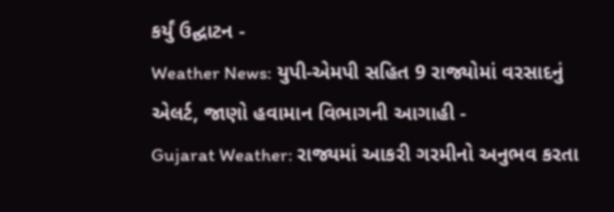કર્યું ઉદ્ઘાટન -
Weather News: યુપી-એમપી સહિત 9 રાજ્યોમાં વરસાદનું એલર્ટ, જાણો હવામાન વિભાગની આગાહી -
Gujarat Weather: રાજ્યમાં આકરી ગરમીનો અનુભવ કરતા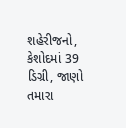શહેરીજનો, કેશોદમાં 39 ડિગ્રી, જાણો તમારા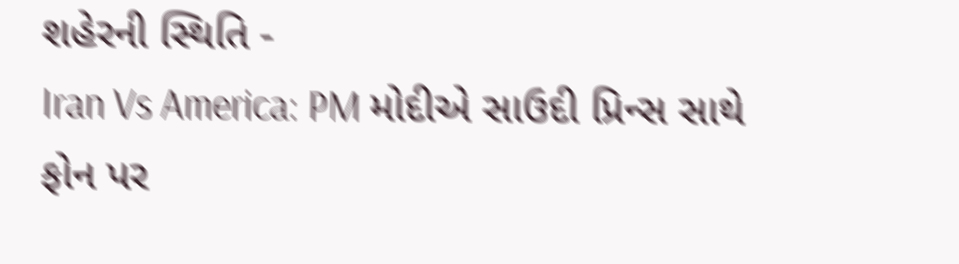શહેરની સ્થિતિ -
Iran Vs America: PM મોદીએ સાઉદી પ્રિન્સ સાથે ફોન પર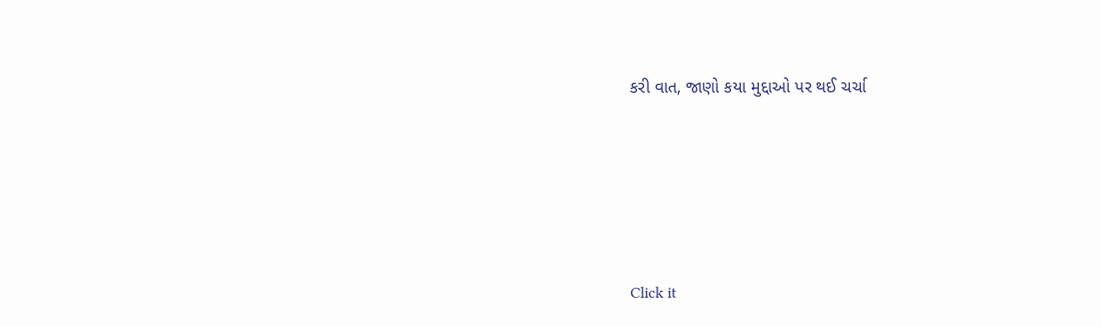કરી વાત, જાણો કયા મુદ્દાઓ પર થઈ ચર્ચા






Click it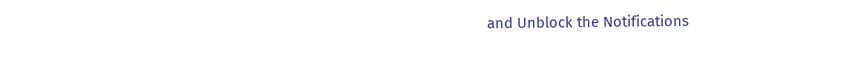and Unblock the Notifications